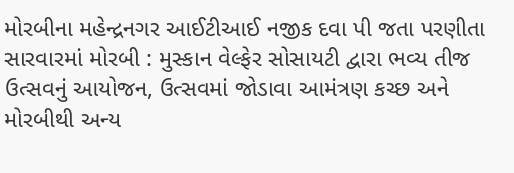મોરબીના મહેન્દ્રનગર આઈટીઆઈ નજીક દવા પી જતા પરણીતા સારવારમાં મોરબી : મુસ્કાન વેલ્ફેર સોસાયટી દ્વારા ભવ્ય તીજ ઉત્સવનું આયોજન, ઉત્સવમાં જોડાવા આમંત્રણ કચ્છ અને મોરબીથી અન્ય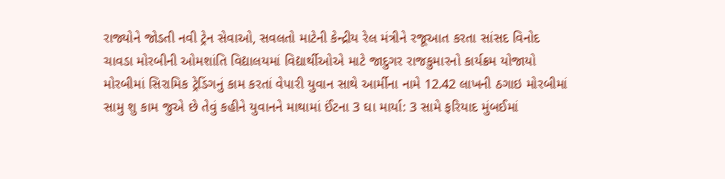રાજ્યોને જોડતી નવી ટ્રેન સેવાઓ, સવલતો માટેની કેન્દ્રીય રેલ મંત્રીને રજૂઆત કરતા સાંસદ વિનોદ ચાવડા મોરબીની ઓમશાંતિ વિદ્યાલયમાં વિદ્યાર્થીઓએ માટે જાદુગર રાજકુમારનો કાર્યક્રમ યોજાયો મોરબીમાં સિરામિક ટ્રેડિંગનું કામ કરતાં વેપારી યુવાન સાથે આર્મીના નામે 12.42 લાખની ઠગાઇ મોરબીમાં સામુ શુ કામ જુએ છે તેવું કહીને યુવાનને માથામાં ઈંટના 3 ઘા માર્યા: 3 સામે ફરિયાદ મુંબઈમાં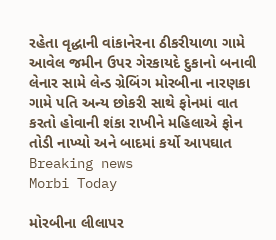રહેતા વૃદ્ધાની વાંકાનેરના ઠીકરીયાળા ગામે આવેલ જમીન ઉપર ગેરકાયદે દુકાનો બનાવી લેનાર સામે લેન્ડ ગ્રેબિંગ મોરબીના નારણકા ગામે પતિ અન્ય છોકરી સાથે ફોનમાં વાત કરતો હોવાની શંકા રાખીને મહિલાએ ફોન તોડી નાખ્યો અને બાદમાં કર્યો આપઘાત
Breaking news
Morbi Today

મોરબીના લીલાપર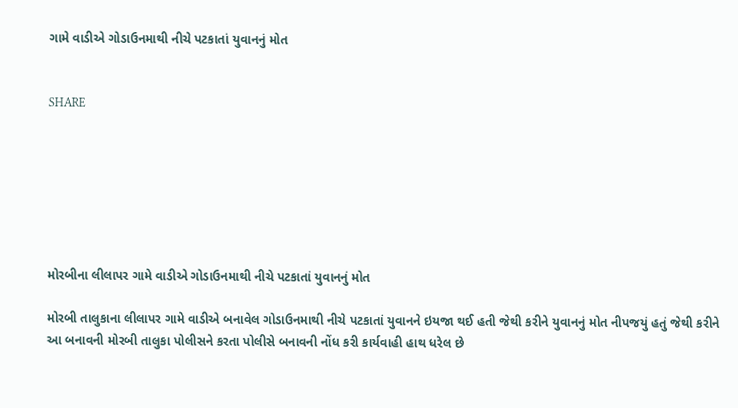ગામે વાડીએ ગોડાઉનમાથી નીચે પટકાતાં યુવાનનું મોત


SHARE







મોરબીના લીલાપર ગામે વાડીએ ગોડાઉનમાથી નીચે પટકાતાં યુવાનનું મોત

મોરબી તાલુકાના લીલાપર ગામે વાડીએ બનાવેલ ગોડાઉનમાથી નીચે પટકાતાં યુવાનને ઇયજા થઈ હતી જેથી કરીને યુવાનનું મોત નીપજયું હતું જેથી કરીને આ બનાવની મોરબી તાલુકા પોલીસને કરતા પોલીસે બનાવની નોંધ કરી કાર્યવાહી હાથ ધરેલ છે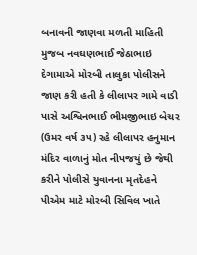બનાવની જાણવા મળતી માહિતી મુજબ નવઘણભાઈ જેઠાભાઇ દેગામાએ મોરબી તાલુકા પોલીસને જાણ કરી હતી કે લીલાપર ગામે વાડી પાસે અશ્વિનભાઈ ભીમજીભાઇ બેચર (ઉમર વર્ષ ૩૫) રહે લીલાપર હનુમાન મંદિર વાળાનું મોત નીપજયું છે જેથી કરીને પોલીસે યુવાનના મૃતદેહને પીએમ માટે મોરબી સિવિલ ખાતે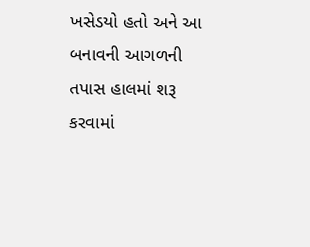ખસેડયો હતો અને આ બનાવની આગળની તપાસ હાલમાં શરૂ કરવામાં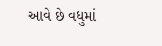આવે છે વધુમાં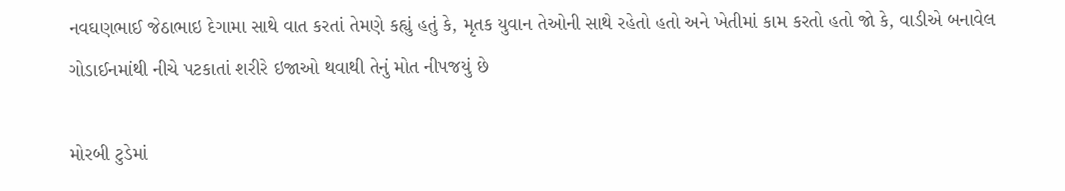નવઘણભાઈ જેઠાભાઇ દેગામા સાથે વાત કરતાં તેમણે કહ્યું હતું કે, મૃતક યુવાન તેઓની સાથે રહેતો હતો અને ખેતીમાં કામ કરતો હતો જો કે, વાડીએ બનાવેલ ગોડાઈનમાંથી નીચે પટકાતાં શરીરે ઇજાઓ થવાથી તેનું મોત નીપજયું છે

મોરબી ટુડેમાં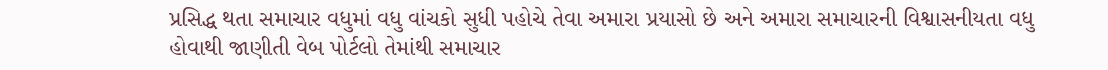પ્રસિદ્ધ થતા સમાચાર વધુમાં વધુ વાંચકો સુધી પહોચે તેવા અમારા પ્રયાસો છે અને અમારા સમાચારની વિશ્વાસનીયતા વધુ હોવાથી જાણીતી વેબ પોર્ટલો તેમાંથી સમાચાર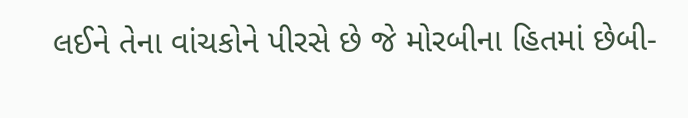લઈને તેના વાંચકોને પીરસે છે જે મોરબીના હિતમાં છેબી-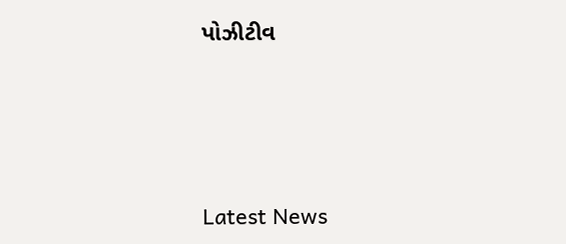પોઝીટીવ






Latest News